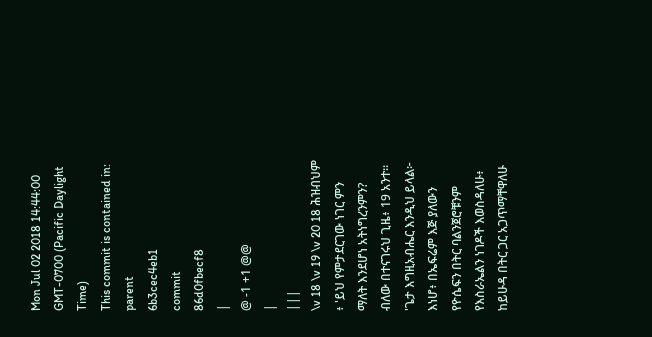Mon Jul 02 2018 14:44:00 GMT-0700 (Pacific Daylight Time)
This commit is contained in:
parent
6b3cec4eb1
commit
86d0fbecf8
|
@ -1 +1 @@
|
|||
\v 18 \v 19 \v 20 18 ሕዝብህም ፥ 'ይህ የምታደርገው ነገር ምን ማለት እንደሆነ አትነግረንምን? ብለው በተናገሩህ ጊዜ፥ 19 አንተ። 'ጌታ እግዚአብሔር እንዲህ ይላል፦ እነሆ፥ በኤፍሬም እጅ ያለውን የዮሴፍን በትር ባልንጀሮቹንም የእስራኤልን ነገዶች እወስዳለሁ፥ ከይሁዳ በትር ጋር አጋጥማቸዋለሁ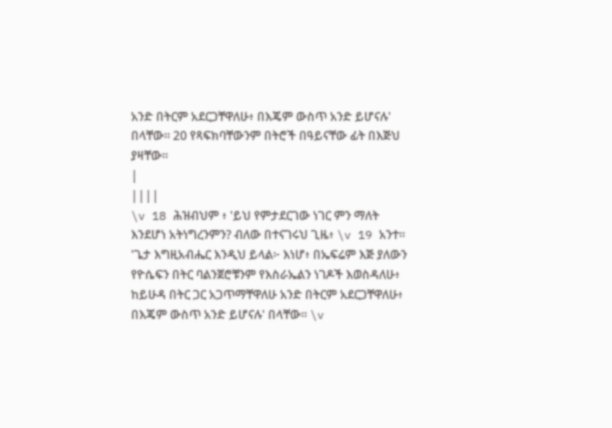አንድ በትርም አደርጋቸዋለሁ፥ በእጄም ውስጥ አንድ ይሆናሉ' በላቸው። 20 የጻፍክባቸውንም በትሮች በዓይናቸው ፊት በእጅህ ያዛቸው።
|
||||
\v 18 ሕዝብህም ፥ 'ይህ የምታደርገው ነገር ምን ማለት እንደሆነ አትነግረንምን? ብለው በተናገሩህ ጊዜ፥ \v 19 አንተ። 'ጌታ እግዚአብሔር እንዲህ ይላል፦ እነሆ፥ በኤፍሬም እጅ ያለውን የዮሴፍን በትር ባልንጀሮቹንም የእስራኤልን ነገዶች እወስዳለሁ፥ ከይሁዳ በትር ጋር አጋጥማቸዋለሁ አንድ በትርም አደርጋቸዋለሁ፥ በእጄም ውስጥ አንድ ይሆናሉ' በላቸው። \v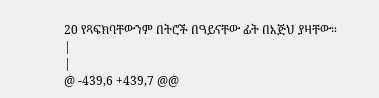20 የጻፍክባቸውንም በትሮች በዓይናቸው ፊት በእጅህ ያዛቸው።
|
|
@ -439,6 +439,7 @@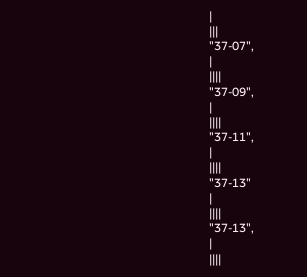|
|||
"37-07",
|
||||
"37-09",
|
||||
"37-11",
|
||||
"37-13"
|
||||
"37-13",
|
||||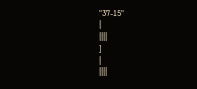"37-15"
|
||||
]
|
||||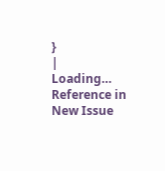}
|
Loading…
Reference in New Issue